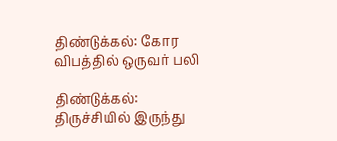திண்டுக்கல்: கோர விபத்தில் ஒருவர் பலி

திண்டுக்கல்: திருச்சியில் இருந்து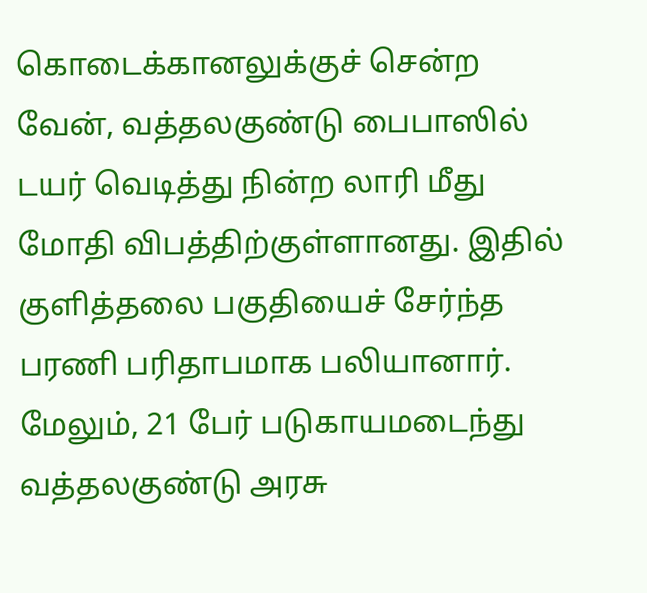கொடைக்கானலுக்குச் சென்ற வேன், வத்தலகுண்டு பைபாஸில் டயர் வெடித்து நின்ற லாரி மீது மோதி விபத்திற்குள்ளானது. இதில் குளித்தலை பகுதியைச் சேர்ந்த பரணி பரிதாபமாக பலியானார். மேலும், 21 பேர் படுகாயமடைந்து வத்தலகுண்டு அரசு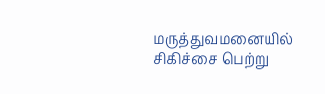மருத்துவமனையில் சிகிச்சை பெற்று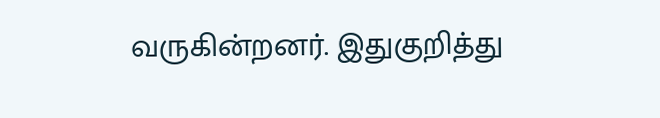வருகின்றனர். இதுகுறித்து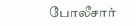போலீசார்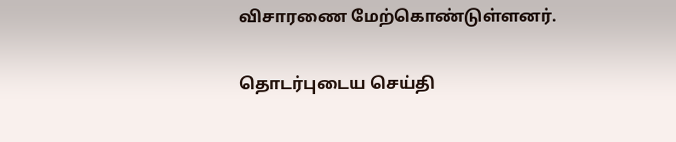விசாரணை மேற்கொண்டுள்ளனர்.

தொடர்புடைய செய்தி